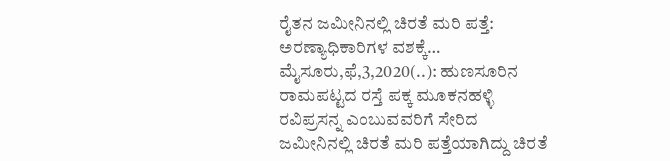ರೈತನ ಜಮೀನಿನಲ್ಲಿ ಚಿರತೆ ಮರಿ ಪತ್ತೆ: ಅರಣ್ಯಾಧಿಕಾರಿಗಳ ವಶಕ್ಕೆ… ಮೈಸೂರು,ಫೆ,3,2020(..): ಹುಣಸೂರಿನ ರಾಮಪಟ್ಟದ ರಸ್ತೆ ಪಕ್ಕ ಮೂಕನಹಳ್ಳಿ ರವಿಪ್ರಸನ್ನ ಎಂಬುವವರಿಗೆ ಸೇರಿದ ಜಮೀನಿನಲ್ಲಿ ಚಿರತೆ ಮರಿ ಪತ್ತೆಯಾಗಿದ್ದು ಚಿರತೆ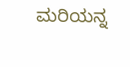ಮರಿಯನ್ನ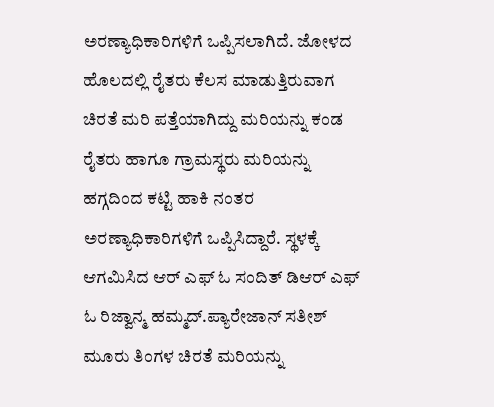ಅರಣ್ಯಾಧಿಕಾರಿಗಳಿಗೆ ಒಪ್ಪಿಸಲಾಗಿದೆ. ಜೋಳದ ಹೊಲದಲ್ಲಿ ರೈತರು ಕೆಲಸ ಮಾಡುತ್ತಿರುವಾಗ ಚಿರತೆ ಮರಿ ಪತ್ತೆಯಾಗಿದ್ದು ಮರಿಯನ್ನು ಕಂಡ ರೈತರು ಹಾಗೂ ಗ್ರಾಮಸ್ಥರು ಮರಿಯನ್ನು ಹಗ್ಗದಿಂದ ಕಟ್ಟಿ ಹಾಕಿ ನಂತರ ಅರಣ್ಯಾಧಿಕಾರಿಗಳಿಗೆ ಒಪ್ಪಿಸಿದ್ದಾರೆ. ಸ್ಥಳಕ್ಕೆ ಆಗಮಿಸಿದ ಆರ್ ಎಫ್ ಓ ಸಂದಿತ್ ಡಿಆರ್ ಎಫ್ ಓ ರಿಜ್ವಾನ್ಮ ಹಮ್ಮದ್.ಪ್ಯಾರೇಜಾನ್ ಸತೀಶ್ ಮೂರು ತಿಂಗಳ ಚಿರತೆ ಮರಿಯನ್ನು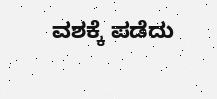ವಶಕ್ಕೆ ಪಡೆದು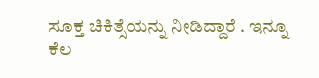ಸೂಕ್ತ ಚಿಕಿತ್ಸೆಯನ್ನು ನೀಡಿದ್ದಾರೆ . ಇನ್ನೂ ಕೆಲ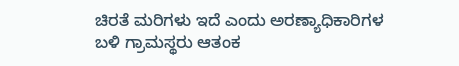ಚಿರತೆ ಮರಿಗಳು ಇದೆ ಎಂದು ಅರಣ್ಯಾಧಿಕಾರಿಗಳ ಬಳಿ ಗ್ರಾಮಸ್ಥರು ಆತಂಕ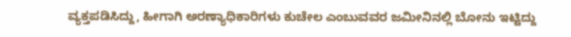ವ್ಯಕ್ತಪಡಿಸಿದ್ದು, ಹೀಗಾಗಿ ಅರಣ್ಯಾಧಿಕಾರಿಗಳು ಕುಚೇಲ ಎಂಬುವವರ ಜಮೀನಿನಲ್ಲಿ ಬೋನು ಇಟ್ಟಿದ್ದು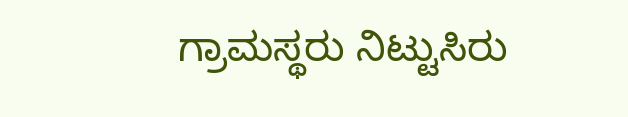ಗ್ರಾಮಸ್ಥರು ನಿಟ್ಟುಸಿರು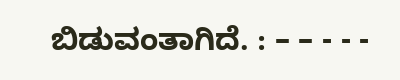ಬಿಡುವಂತಾಗಿದೆ. : – – - - -